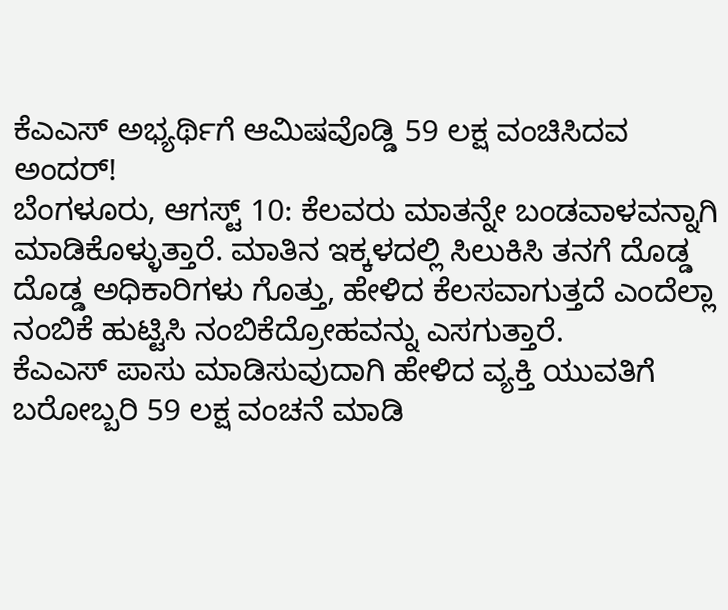ಕೆಎಎಸ್ ಅಭ್ಯರ್ಥಿಗೆ ಆಮಿಷವೊಡ್ಡಿ 59 ಲಕ್ಷ ವಂಚಿಸಿದವ ಅಂದರ್!
ಬೆಂಗಳೂರು, ಆಗಸ್ಟ್ 10: ಕೆಲವರು ಮಾತನ್ನೇ ಬಂಡವಾಳವನ್ನಾಗಿ ಮಾಡಿಕೊಳ್ಳುತ್ತಾರೆ. ಮಾತಿನ ಇಕ್ಕಳದಲ್ಲಿ ಸಿಲುಕಿಸಿ ತನಗೆ ದೊಡ್ಡ ದೊಡ್ಡ ಅಧಿಕಾರಿಗಳು ಗೊತ್ತು, ಹೇಳಿದ ಕೆಲಸವಾಗುತ್ತದೆ ಎಂದೆಲ್ಲಾ ನಂಬಿಕೆ ಹುಟ್ಟಿಸಿ ನಂಬಿಕೆದ್ರೋಹವನ್ನು ಎಸಗುತ್ತಾರೆ.
ಕೆಎಎಸ್ ಪಾಸು ಮಾಡಿಸುವುದಾಗಿ ಹೇಳಿದ ವ್ಯಕ್ತಿ ಯುವತಿಗೆ ಬರೋಬ್ಬರಿ 59 ಲಕ್ಷ ವಂಚನೆ ಮಾಡಿ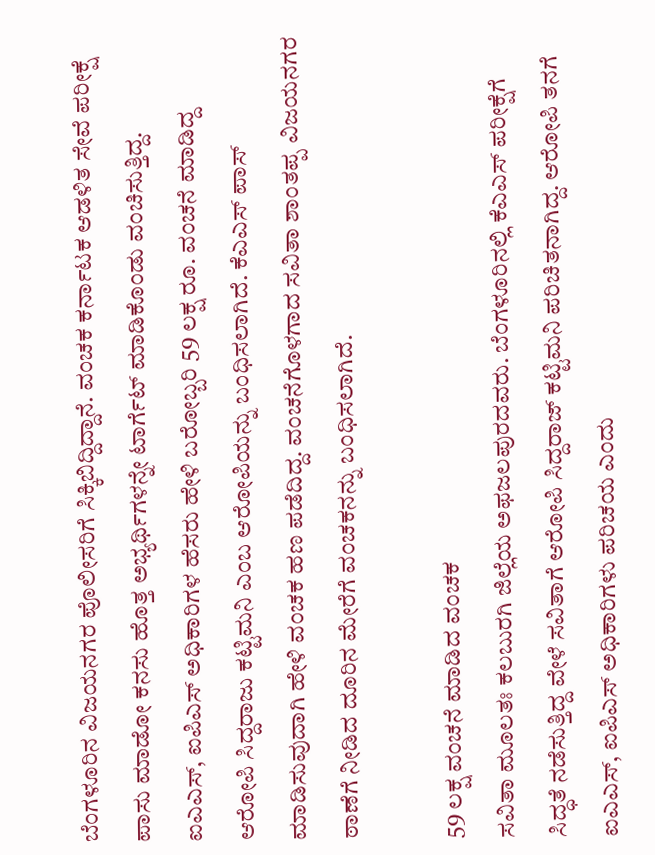ಬೆಂಗಳೂರಿನ ವಿಜಯನಗರ ಪೊಲೀಸರಿಗೆ ಸಿಕ್ಕಿಬಿದ್ದಿದ್ದಾನೆ. ವಂಚಕ ಕರ್ನಾಟಕ ಆಡಳಿತ ಸೇವೆ ಪರೀಕ್ಷೆ ಪಾಸು ಮಾಡೋ ಕನಸು ಹೊತ್ತ ಅಭ್ಯರ್ಥಿಗಳನ್ನೇ ಟಾರ್ಗೆಟ್ ಮಾಡಿಕೊಂಡು ವಂಚಿಸುತ್ತಿದ್ದ.
ಐಎಎಸ್, ಐಪಿಎಸ್ ಅಧಿಕಾರಿಗಳ ಹೆಸರು ಹೇಳಿ ಬರೋಬ್ಬರಿ 59 ಲಕ್ಷ ರೂ. ವಂಚನೆ ಮಾಡಿದ್ದ ಆರೋಪಿ ಸಿದ್ದರಾಜು ಕಟ್ಟಿಮನಿ ಎಂಬ ಆರೋಪಿಯನ್ನು ಬಂಧಿಸಲಾಗಿದೆ. ಕೆಎಎಸ್ ಪಾಸ್ ಮಾಡಿಸುವುದಾಗಿ ಹೇಳಿ ವಂಚಕ ಹಣ ಪಡೆದಿದ್ದ. ವಂಚನೆಗೊಳಗಾದ ಸವಿತಾ ಶಾಂತಪ್ಪ ವಿಜಯನಗರ ಠಾಣೆಗೆ ನೀಡಿದ ದೂರಿನ ಮೇರೆಗೆ ವಂಚಕನನ್ನು ಬಂಧಿಸಲಾಗಿದೆ.

59 ಲಕ್ಷ ವಂಚನೆ ಮಾಡಿದ ವಂಚಕ
ಸವಿತಾ ಮೂಲತಃ ಕಲಬುರಗಿ ಜಿಲ್ಲೆಯ ಅಫಜಲಪುರದವರು. ಬೆಂಗಳೂರಿನಲ್ಲಿ ಕೆಎಎಸ್ ಪರೀಕ್ಷೆಗೆ ಸಿದ್ಧತೆ ನಡೆಸುತ್ತಿದ್ದ ವೇಳೆ ಸವಿತಾಗೆ ಆರೋಪಿ ಸಿದ್ದರಾಜ್ ಕಟ್ಟಿಮನಿ ಪರಿಚಿತನಾಗಿದ್ದ. ಆರೋಪಿ ತನಗೆ ಐಎಎಸ್, ಐಪಿಎಸ್ ಅಧಿಕಾರಿಗಳು ಪರಿಚಯ ಎಂದು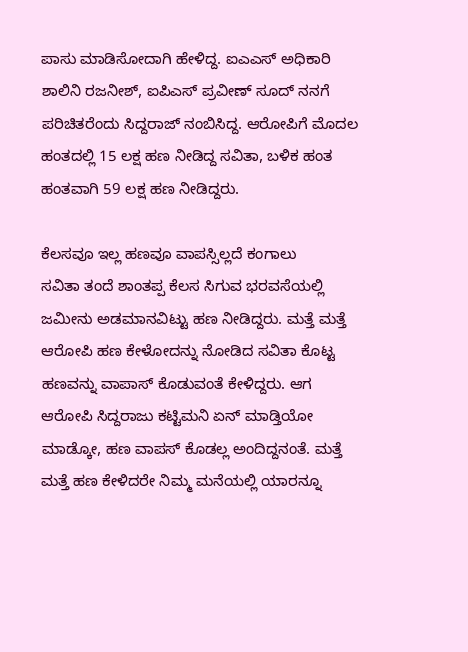ಪಾಸು ಮಾಡಿಸೋದಾಗಿ ಹೇಳಿದ್ದ. ಐಎಎಸ್ ಅಧಿಕಾರಿ ಶಾಲಿನಿ ರಜನೀಶ್, ಐಪಿಎಸ್ ಪ್ರವೀಣ್ ಸೂದ್ ನನಗೆ ಪರಿಚಿತರೆಂದು ಸಿದ್ದರಾಜ್ ನಂಬಿಸಿದ್ದ. ಆರೋಪಿಗೆ ಮೊದಲ ಹಂತದಲ್ಲಿ 15 ಲಕ್ಷ ಹಣ ನೀಡಿದ್ದ ಸವಿತಾ, ಬಳಿಕ ಹಂತ ಹಂತವಾಗಿ 59 ಲಕ್ಷ ಹಣ ನೀಡಿದ್ದರು.

ಕೆಲಸವೂ ಇಲ್ಲ ಹಣವೂ ವಾಪಸ್ಸಿಲ್ಲದೆ ಕಂಗಾಲು
ಸವಿತಾ ತಂದೆ ಶಾಂತಪ್ಪ ಕೆಲಸ ಸಿಗುವ ಭರವಸೆಯಲ್ಲಿ ಜಮೀನು ಅಡಮಾನವಿಟ್ಟು ಹಣ ನೀಡಿದ್ದರು. ಮತ್ತೆ ಮತ್ತೆ ಆರೋಪಿ ಹಣ ಕೇಳೋದನ್ನು ನೋಡಿದ ಸವಿತಾ ಕೊಟ್ಟ ಹಣವನ್ನು ವಾಪಾಸ್ ಕೊಡುವಂತೆ ಕೇಳಿದ್ದರು. ಆಗ ಆರೋಪಿ ಸಿದ್ದರಾಜು ಕಟ್ಟಿಮನಿ ಏನ್ ಮಾಡ್ತಿಯೋ ಮಾಡ್ಕೋ, ಹಣ ವಾಪಸ್ ಕೊಡಲ್ಲ ಅಂದಿದ್ದನಂತೆ. ಮತ್ತೆ ಮತ್ತೆ ಹಣ ಕೇಳಿದರೇ ನಿಮ್ಮ ಮನೆಯಲ್ಲಿ ಯಾರನ್ನೂ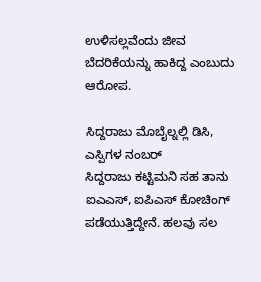ಉಳಿಸಲ್ಲವೆಂದು ಜೀವ ಬೆದರಿಕೆಯನ್ನು ಹಾಕಿದ್ದ ಎಂಬುದು ಆರೋಪ.

ಸಿದ್ದರಾಜು ಮೊಬೈಲ್ನಲ್ಲಿ ಡಿಸಿ, ಎಸ್ಪಿಗಳ ನಂಬರ್
ಸಿದ್ದರಾಜು ಕಟ್ಟಿಮನಿ ಸಹ ತಾನು ಐಎಎಸ್, ಐಪಿಎಸ್ ಕೋಚಿಂಗ್ ಪಡೆಯುತ್ತಿದ್ದೇನೆ. ಹಲವು ಸಲ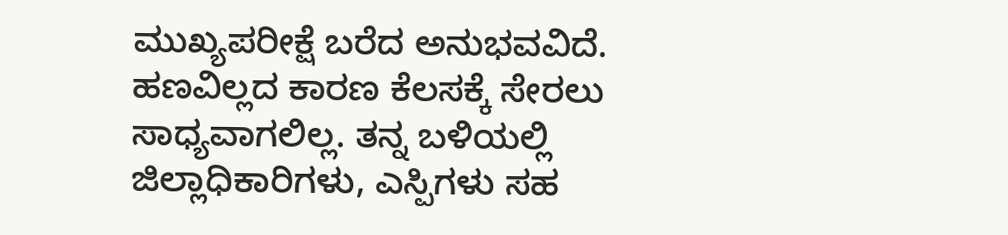ಮುಖ್ಯಪರೀಕ್ಷೆ ಬರೆದ ಅನುಭವವಿದೆ. ಹಣವಿಲ್ಲದ ಕಾರಣ ಕೆಲಸಕ್ಕೆ ಸೇರಲು ಸಾಧ್ಯವಾಗಲಿಲ್ಲ. ತನ್ನ ಬಳಿಯಲ್ಲಿ ಜಿಲ್ಲಾಧಿಕಾರಿಗಳು, ಎಸ್ಪಿಗಳು ಸಹ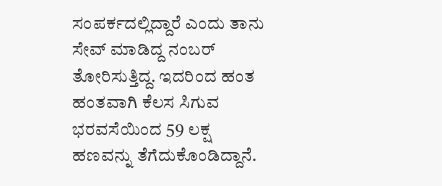ಸಂಪರ್ಕದಲ್ಲಿದ್ದಾರೆ ಎಂದು ತಾನು ಸೇವ್ ಮಾಡಿದ್ದ ನಂಬರ್ ತೋರಿಸುತ್ತಿದ್ದ. ಇದರಿಂದ ಹಂತ ಹಂತವಾಗಿ ಕೆಲಸ ಸಿಗುವ ಭರವಸೆಯಿಂದ 59 ಲಕ್ಷ ಹಣವನ್ನು ತೆಗೆದುಕೊಂಡಿದ್ದಾನೆ.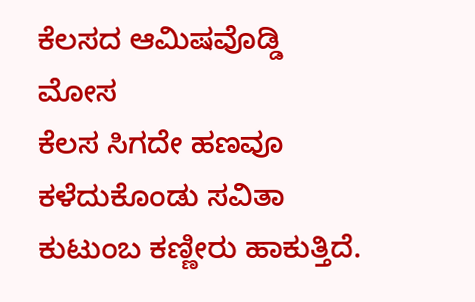ಕೆಲಸದ ಆಮಿಷವೊಡ್ಡಿ ಮೋಸ
ಕೆಲಸ ಸಿಗದೇ ಹಣವೂ ಕಳೆದುಕೊಂಡು ಸವಿತಾ ಕುಟುಂಬ ಕಣ್ಣೀರು ಹಾಕುತ್ತಿದೆ.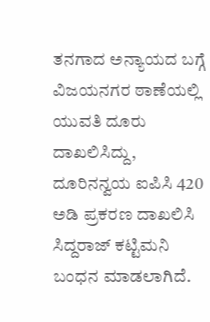ತನಗಾದ ಅನ್ಯಾಯದ ಬಗ್ಗೆ ವಿಜಯನಗರ ಠಾಣೆಯಲ್ಲಿ ಯುವತಿ ದೂರು ದಾಖಲಿಸಿದ್ದು, ದೂರಿನನ್ವಯ ಐಪಿಸಿ 420 ಅಡಿ ಪ್ರಕರಣ ದಾಖಲಿಸಿ ಸಿದ್ದರಾಜ್ ಕಟ್ಟಿಮನಿ ಬಂಧನ ಮಾಡಲಾಗಿದೆ.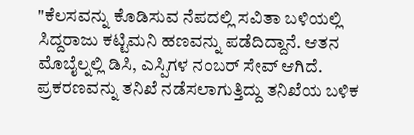"ಕೆಲಸವನ್ನು ಕೊಡಿಸುವ ನೆಪದಲ್ಲಿ ಸವಿತಾ ಬಳಿಯಲ್ಲಿ ಸಿದ್ದರಾಜು ಕಟ್ಟಿಮನಿ ಹಣವನ್ನು ಪಡೆದಿದ್ದಾನೆ. ಆತನ ಮೊಬೈಲ್ನಲ್ಲಿ ಡಿಸಿ, ಎಸ್ಪಿಗಳ ನಂಬರ್ ಸೇವ್ ಆಗಿದೆ. ಪ್ರಕರಣವನ್ನು ತನಿಖೆ ನಡೆಸಲಾಗುತ್ತಿದ್ದು ತನಿಖೆಯ ಬಳಿಕ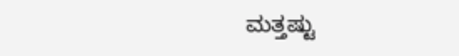ಮತ್ತಷ್ಟು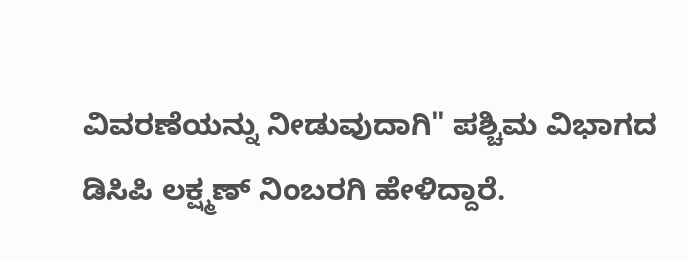ವಿವರಣೆಯನ್ನು ನೀಡುವುದಾಗಿ" ಪಶ್ಚಿಮ ವಿಭಾಗದ ಡಿಸಿಪಿ ಲಕ್ಷ್ಮಣ್ ನಿಂಬರಗಿ ಹೇಳಿದ್ದಾರೆ.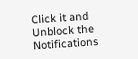Click it and Unblock the Notifications